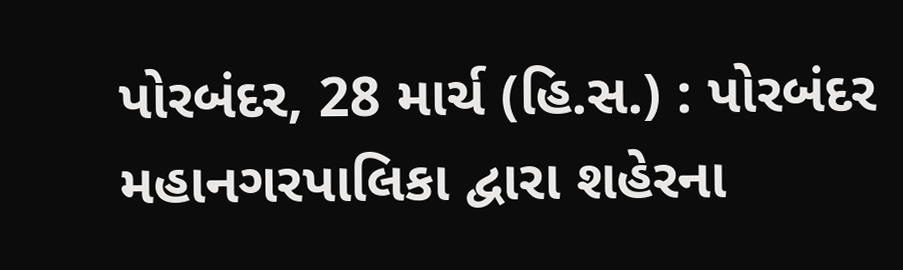પોરબંદર, 28 માર્ચ (હિ.સ.) : પોરબંદર મહાનગરપાલિકા દ્વારા શહેરના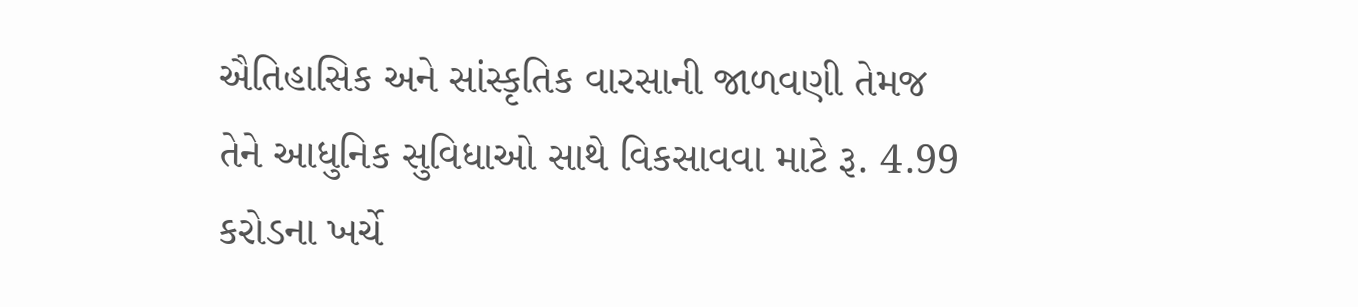ઐતિહાસિક અને સાંસ્કૃતિક વારસાની જાળવણી તેમજ તેને આધુનિક સુવિધાઓ સાથે વિકસાવવા માટે રૂ. 4.99 કરોડના ખર્ચે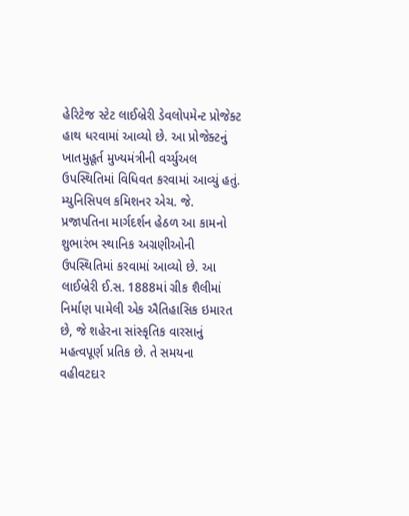હેરિટેજ સ્ટેટ લાઈબ્રેરી ડેવલોપમેન્ટ પ્રોજેક્ટ હાથ ધરવામાં આવ્યો છે. આ પ્રોજેક્ટનું ખાતમુહૂર્ત મુખ્યમંત્રીની વર્ચ્યુઅલ ઉપસ્થિતિમાં વિધિવત કરવામાં આવ્યું હતું. મ્યુનિસિપલ કમિશનર એચ. જે. પ્રજાપતિના માર્ગદર્શન હેઠળ આ કામનો શુભારંભ સ્થાનિક અગ્રણીઓની ઉપસ્થિતિમાં કરવામાં આવ્યો છે. આ લાઈબ્રેરી ઈ.સ. 1888માં ગ્રીક શૈલીમાં નિર્માણ પામેલી એક ઐતિહાસિક ઇમારત છે, જે શહેરના સાંસ્કૃતિક વારસાનું મહત્વપૂર્ણ પ્રતિક છે. તે સમયના વહીવટદાર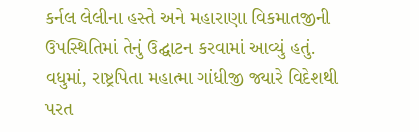કર્નલ લેલીના હસ્તે અને મહારાણા વિકમાતજીની ઉપસ્થિતિમાં તેનું ઉદ્ઘાટન કરવામાં આવ્યું હતું.
વધુમાં, રાષ્ટ્રપિતા મહાત્મા ગાંધીજી જ્યારે વિદેશથી પરત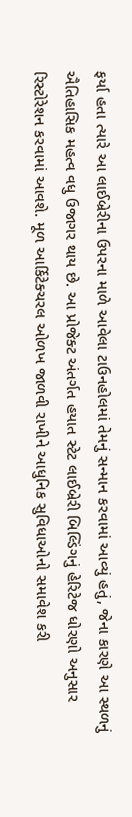ફર્યા હતા ત્યારે આ લાઈબ્રેરીના ઉપરના માળે આવેલા ટાઉનહોલમાં તેમનું સન્માન કરવામાં આવ્યું હતું, જેના કારણે આ સ્થળનું ઐતિહાસિક મહત્વ વધુ ઉજાગર થાય છે. આ પ્રોજેક્ટ અંતર્ગત હયાત સ્ટેટ લાઈબ્રેરી બિલ્ડિંગનું હેરિટેજ ધોરણો અનુસાર રિસ્ટોરેશન કરવામાં આવશે. મૂળ આર્કિટેક્ચરલ ઓળખ જાળવી રાખીને આધુનિક સુવિધાઓનો સમાવેશ કરી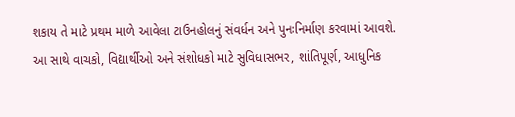શકાય તે માટે પ્રથમ માળે આવેલા ટાઉનહોલનું સંવર્ધન અને પુનઃનિર્માણ કરવામાં આવશે. આ સાથે વાચકો, વિદ્યાર્થીઓ અને સંશોધકો માટે સુવિધાસભર, શાંતિપૂર્ણ, આધુનિક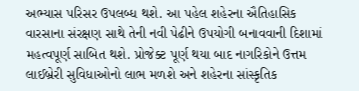અભ્યાસ પરિસર ઉપલબ્ધ થશે. આ પહેલ શહેરના ઐતિહાસિક વારસાના સંરક્ષણ સાથે તેની નવી પેઢીને ઉપયોગી બનાવવાની દિશામાં મહત્વપૂર્ણ સાબિત થશે. પ્રોજેક્ટ પૂર્ણ થયા બાદ નાગરિકોને ઉત્તમ લાઈબ્રેરી સુવિધાઓનો લાભ મળશે અને શહેરના સાંસ્કૃતિક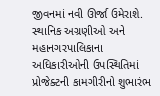જીવનમાં નવી ઊર્જા ઉમેરાશે. સ્થાનિક અગ્રણીઓ અને મહાનગરપાલિકાના અધિકારીઓની ઉપસ્થિતિમાં પ્રોજેક્ટની કામગીરીનો શુભારંભ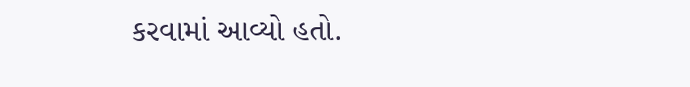કરવામાં આવ્યો હતો.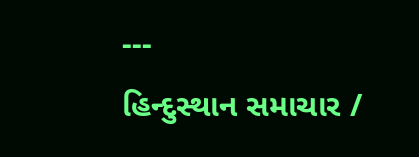---
હિન્દુસ્થાન સમાચાર /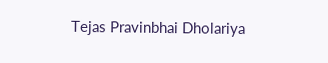Tejas Pravinbhai Dholariya